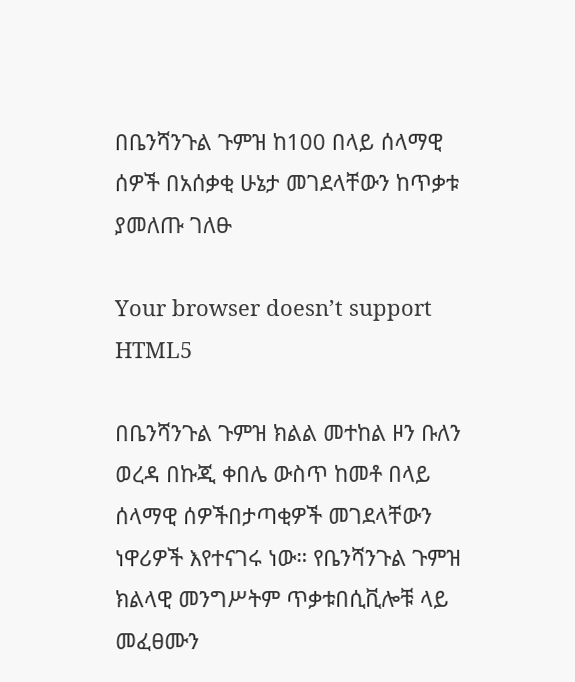በቤንሻንጉል ጉምዝ ከ100 በላይ ሰላማዊ ሰዎች በአሰቃቂ ሁኔታ መገደላቸውን ከጥቃቱ ያመለጡ ገለፁ

Your browser doesn’t support HTML5

በቤንሻንጉል ጉምዝ ክልል መተከል ዞን ቡለን ወረዳ በኩጂ ቀበሌ ውስጥ ከመቶ በላይ ሰላማዊ ሰዎችበታጣቂዎች መገደላቸውን ነዋሪዎች እየተናገሩ ነው። የቤንሻንጉል ጉምዝ ክልላዊ መንግሥትም ጥቃቱበሲቪሎቹ ላይ መፈፀሙን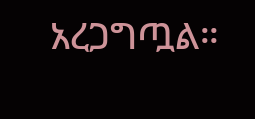አረጋግጧል።